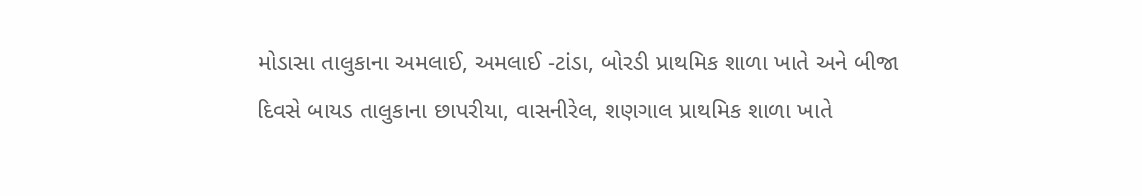મોડાસા તાલુકાના અમલાઈ, અમલાઈ -ટાંડા, બોરડી પ્રાથમિક શાળા ખાતે અને બીજા દિવસે બાયડ તાલુકાના છાપરીયા, વાસનીરેલ, શણગાલ પ્રાથમિક શાળા ખાતે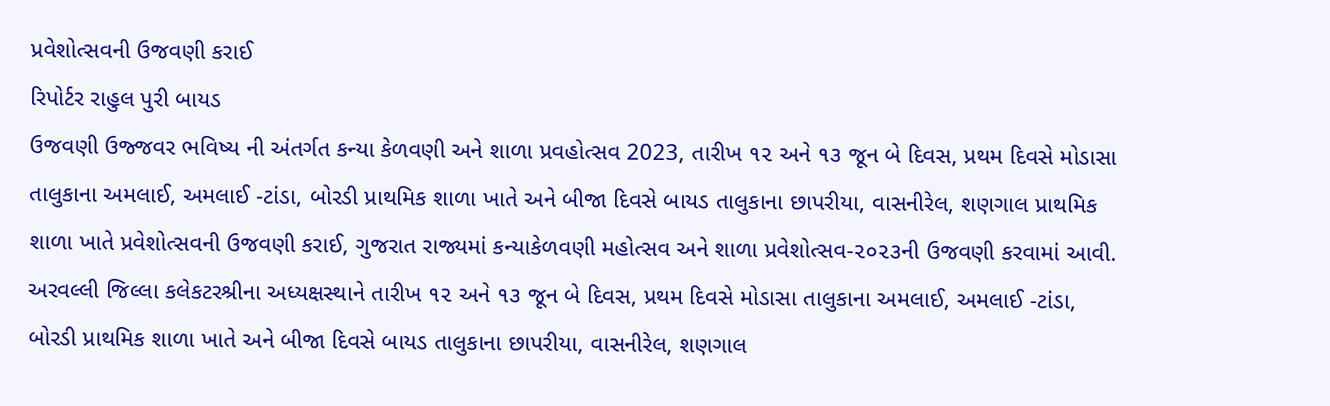પ્રવેશોત્સવની ઉજવણી કરાઈ
રિપોર્ટર રાહુલ પુરી બાયડ
ઉજવણી ઉજ્જવર ભવિષ્ય ની અંતર્ગત કન્યા કેળવણી અને શાળા પ્રવહોત્સવ 2023, તારીખ ૧૨ અને ૧૩ જૂન બે દિવસ, પ્રથમ દિવસે મોડાસા તાલુકાના અમલાઈ, અમલાઈ -ટાંડા, બોરડી પ્રાથમિક શાળા ખાતે અને બીજા દિવસે બાયડ તાલુકાના છાપરીયા, વાસનીરેલ, શણગાલ પ્રાથમિક શાળા ખાતે પ્રવેશોત્સવની ઉજવણી કરાઈ, ગુજરાત રાજ્યમાં કન્યાકેળવણી મહોત્સવ અને શાળા પ્રવેશોત્સવ-૨૦૨૩ની ઉજવણી કરવામાં આવી. અરવલ્લી જિલ્લા કલેકટરશ્રીના અધ્યક્ષસ્થાને તારીખ ૧૨ અને ૧૩ જૂન બે દિવસ, પ્રથમ દિવસે મોડાસા તાલુકાના અમલાઈ, અમલાઈ -ટાંડા, બોરડી પ્રાથમિક શાળા ખાતે અને બીજા દિવસે બાયડ તાલુકાના છાપરીયા, વાસનીરેલ, શણગાલ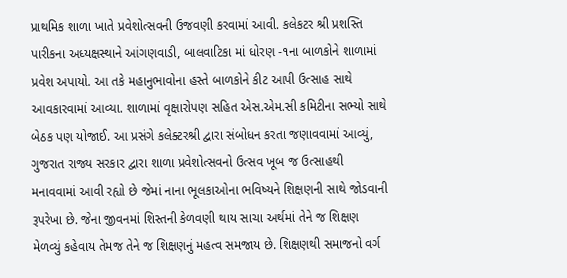પ્રાથમિક શાળા ખાતે પ્રવેશોત્સવની ઉજવણી કરવામાં આવી. કલેકટર શ્રી પ્રશસ્તિ પારીકના અધ્યક્ષસ્થાને આંગણવાડી, બાલવાટિકા માં ધોરણ -૧ના બાળકોને શાળામાં પ્રવેશ અપાયો. આ તકે મહાનુભાવોના હસ્તે બાળકોને કીટ આપી ઉત્સાહ સાથે આવકારવામાં આવ્યા. શાળામાં વૃક્ષારોપણ સહિત એસ.એમ.સી કમિટીના સભ્યો સાથે બેઠક પણ યોજાઈ. આ પ્રસંગે કલેક્ટરશ્રી દ્વારા સંબોધન કરતા જણાવવામાં આવ્યું, ગુજરાત રાજ્ય સરકાર દ્વારા શાળા પ્રવેશોત્સવનો ઉત્સવ ખૂબ જ ઉત્સાહથી મનાવવામાં આવી રહ્યો છે જેમાં નાના ભૂલકાઓના ભવિષ્યને શિક્ષણની સાથે જોડવાની રૂપરેખા છે. જેના જીવનમાં શિસ્તની કેળવણી થાય સાચા અર્થમાં તેને જ શિક્ષણ મેળવ્યું કહેવાય તેમજ તેને જ શિક્ષણનું મહત્વ સમજાય છે. શિક્ષણથી સમાજનો વર્ગ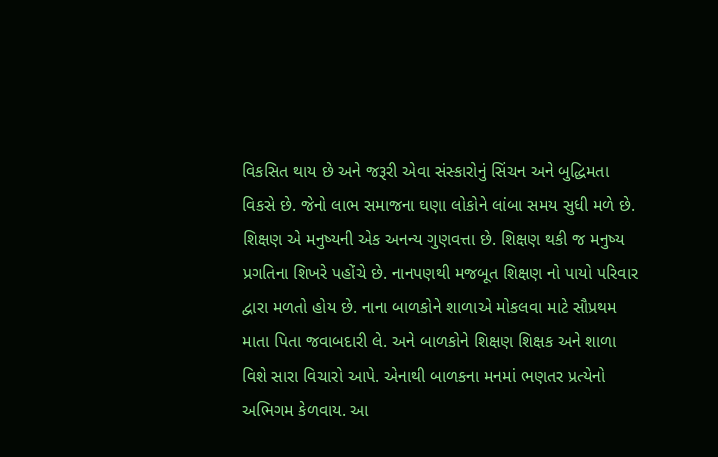વિકસિત થાય છે અને જરૂરી એવા સંસ્કારોનું સિંચન અને બુદ્ધિમતા વિકસે છે. જેનો લાભ સમાજના ઘણા લોકોને લાંબા સમય સુધી મળે છે. શિક્ષણ એ મનુષ્યની એક અનન્ય ગુણવત્તા છે. શિક્ષણ થકી જ મનુષ્ય પ્રગતિના શિખરે પહોંચે છે. નાનપણથી મજબૂત શિક્ષણ નો પાયો પરિવાર દ્વારા મળતો હોય છે. નાના બાળકોને શાળાએ મોકલવા માટે સૌપ્રથમ માતા પિતા જવાબદારી લે. અને બાળકોને શિક્ષણ શિક્ષક અને શાળા વિશે સારા વિચારો આપે. એનાથી બાળકના મનમાં ભણતર પ્રત્યેનો અભિગમ કેળવાય. આ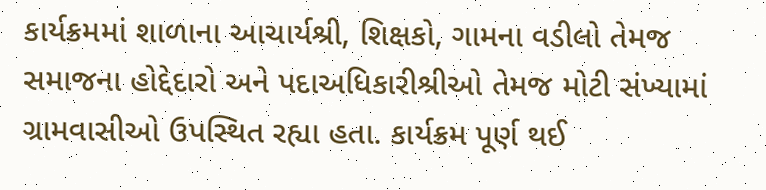કાર્યક્રમમાં શાળાના આચાર્યશ્રી, શિક્ષકો, ગામના વડીલો તેમજ સમાજના હોદ્દેદારો અને પદાઅધિકારીશ્રીઓ તેમજ મોટી સંખ્યામાં ગ્રામવાસીઓ ઉપસ્થિત રહ્યા હતા. કાર્યક્રમ પૂર્ણ થઈ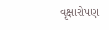વૃક્ષારોપણ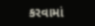કરવામાં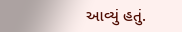આવ્યું હતું.